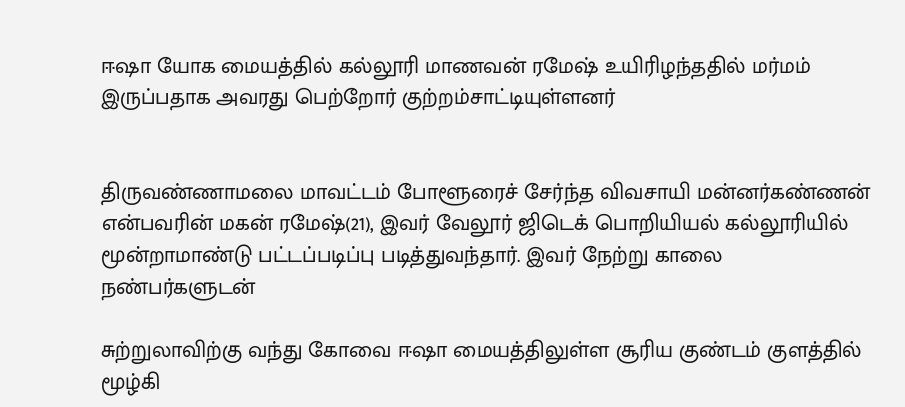ஈஷா யோக மையத்தில் கல்லூரி மாணவன் ரமேஷ் உயிரிழந்ததில் மர்மம் இருப்பதாக அவரது பெற்றோர் குற்றம்சாட்டியுள்ளனர்


திருவண்ணாமலை மாவட்டம் போளூரைச் சேர்ந்த விவசாயி மன்னர்கண்ணன் என்பவரின் மகன் ரமேஷ்(21), இவர் வேலூர் ஜிடெக் பொறியியல் கல்லூரியில் மூன்றாமாண்டு பட்டப்படிப்பு படித்துவந்தார். இவர் நேற்று காலை நண்பர்களுடன்

சுற்றுலாவிற்கு வந்து கோவை ஈஷா மையத்திலுள்ள சூரிய குண்டம் குளத்தில் மூழ்கி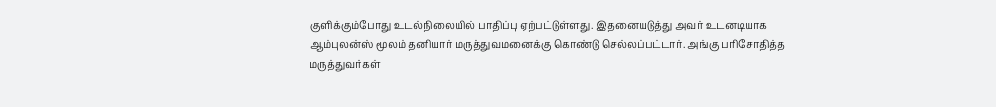குளிக்கும்போது உடல்நிலையில் பாதிப்பு ஏற்பட்டுள்ளது. இதனையடுத்து அவர் உடனடியாக ஆம்புலன்ஸ் மூலம் தனியார் மருத்துவமனைக்கு கொண்டு செல்லப்பட்டார். அங்கு பரிசோதித்த மருத்துவர்கள்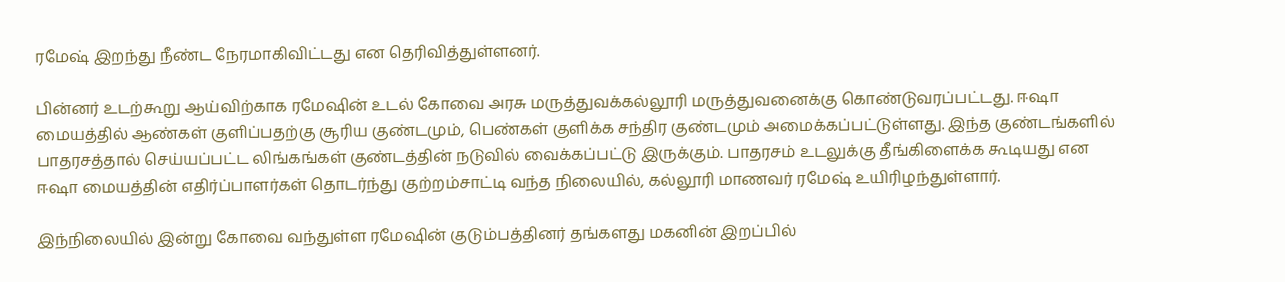ரமேஷ் இறந்து நீண்ட நேரமாகிவிட்டது என தெரிவித்துள்ளனர்.

பின்னர் உடற்கூறு ஆய்விற்காக ரமேஷின் உடல் கோவை அரசு மருத்துவக்கல்லூரி மருத்துவனைக்கு கொண்டுவரப்பட்டது. ஈஷா மையத்தில் ஆண்கள் குளிப்பதற்கு சூரிய குண்டமும், பெண்கள் குளிக்க சந்திர குண்டமும் அமைக்கப்பட்டுள்ளது. இந்த குண்டங்களில் பாதரசத்தால் செய்யப்பட்ட லிங்கங்கள் குண்டத்தின் நடுவில் வைக்கப்பட்டு இருக்கும். பாதரசம் உடலுக்கு தீங்கிளைக்க கூடியது என ஈஷா மையத்தின் எதிர்ப்பாளர்கள் தொடர்ந்து குற்றம்சாட்டி வந்த நிலையில், கல்லூரி மாணவர் ரமேஷ் உயிரிழந்துள்ளார்.

இந்நிலையில் இன்று கோவை வந்துள்ள ரமேஷின் குடும்பத்தினர் தங்களது மகனின் இறப்பில்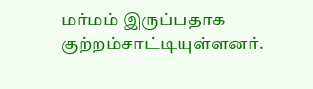மர்மம் இருப்பதாக குற்றம்சாட்டியுள்ளனர்.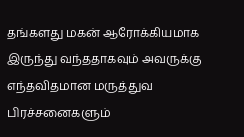தங்களது மகன் ஆரோக்கியமாக இருந்து வந்ததாகவும் அவருக்கு எந்தவிதமான மருத்துவ பிரச்சனைகளும்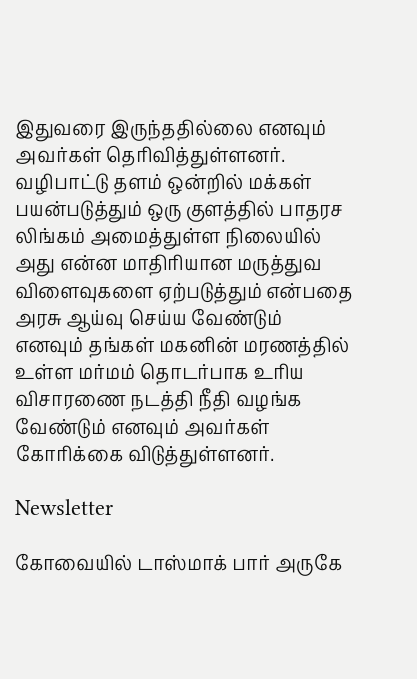இதுவரை இருந்ததில்லை எனவும் அவர்கள் தெரிவித்துள்ளனர். வழிபாட்டு தளம் ஒன்றில் மக்கள் பயன்படுத்தும் ஒரு குளத்தில் பாதரச லிங்கம் அமைத்துள்ள நிலையில் அது என்ன மாதிரியான மருத்துவ விளைவுகளை ஏற்படுத்தும் என்பதை அரசு ஆய்வு செய்ய வேண்டும் எனவும் தங்கள் மகனின் மரணத்தில் உள்ள மர்மம் தொடர்பாக உரிய விசாரணை நடத்தி நீதி வழங்க வேண்டும் எனவும் அவர்கள் கோரிக்கை விடுத்துள்ளனர்.

Newsletter

கோவையில் டாஸ்மாக் பார் அருகே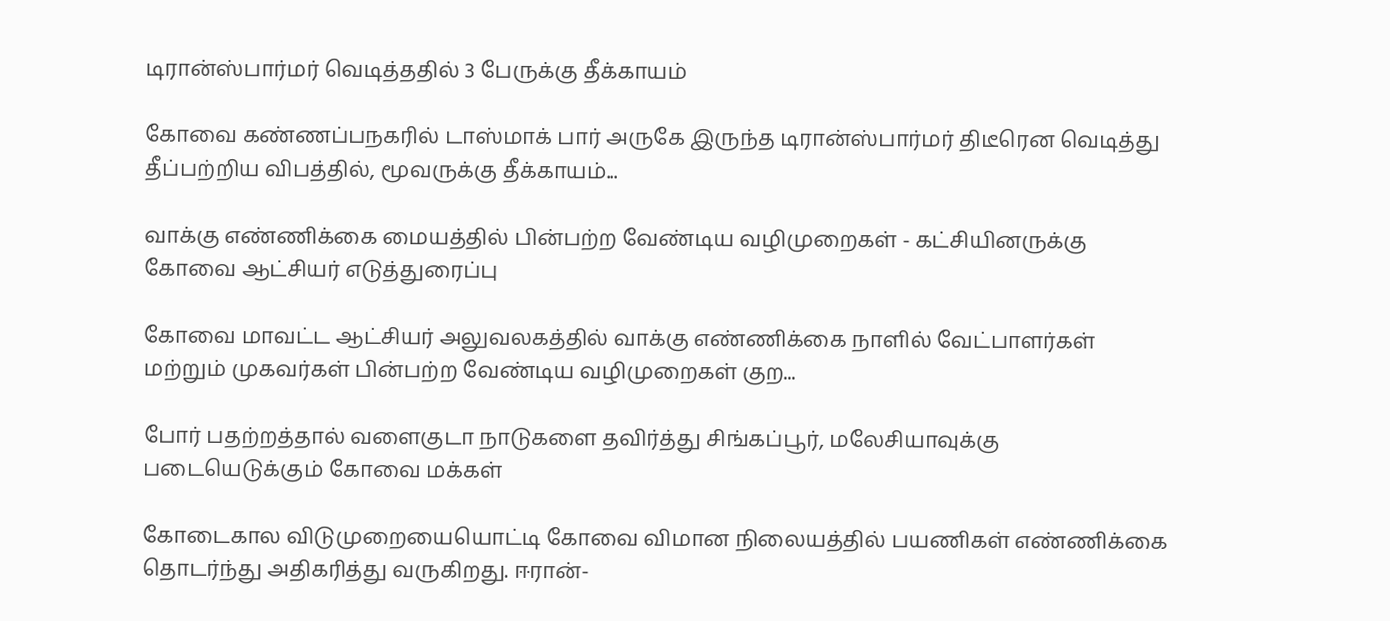டிரான்ஸ்பார்மர் வெடித்ததில் 3 பேருக்கு தீக்காயம்

கோவை கண்ணப்பநகரில் டாஸ்மாக் பார் அருகே இருந்த டிரான்ஸ்பார்மர் திடீரென வெடித்து தீப்பற்றிய விபத்தில், மூவருக்கு தீக்காயம்...

வாக்கு எண்ணிக்கை மையத்தில் பின்பற்ற வேண்டிய வழிமுறைகள் - கட்சியினருக்கு கோவை ஆட்சியர் எடுத்துரைப்பு

கோவை மாவட்ட ஆட்சியர் அலுவலகத்தில் வாக்கு எண்ணிக்கை நாளில் வேட்பாளர்கள் மற்றும் முகவர்கள் பின்பற்ற வேண்டிய வழிமுறைகள் குற...

போர் பதற்றத்தால் வளைகுடா நாடுகளை தவிர்த்து சிங்கப்பூர், மலேசியாவுக்கு படையெடுக்கும் கோவை மக்கள்

கோடைகால விடுமுறையையொட்டி கோவை விமான நிலையத்தில் பயணிகள் எண்ணிக்கை தொடர்ந்து அதிகரித்து வருகிறது. ஈரான்-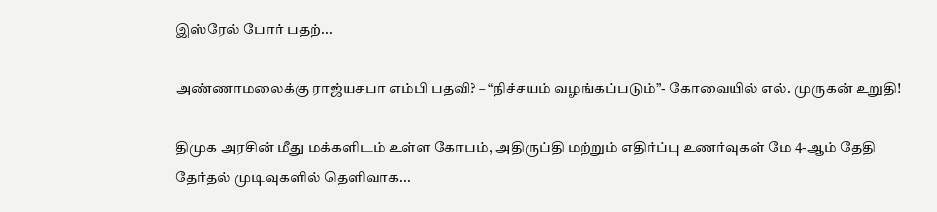இஸ்ரேல் போர் பதற்...

அண்ணாமலைக்கு ராஜ்யசபா எம்பி பதவி? – “நிச்சயம் வழங்கப்படும்”- கோவையில் எல். முருகன் உறுதி!

திமுக அரசின் மீது மக்களிடம் உள்ள கோபம், அதிருப்தி மற்றும் எதிர்ப்பு உணர்வுகள் மே 4-ஆம் தேதி தேர்தல் முடிவுகளில் தெளிவாக...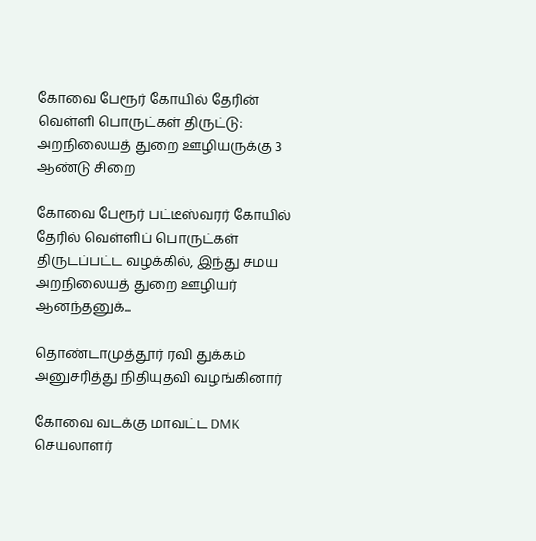கோவை பேரூர் கோயில் தேரின் வெள்ளி பொருட்கள் திருட்டு: அறநிலையத் துறை ஊழியருக்கு 3 ஆண்டு சிறை

கோவை பேரூர் பட்டீஸ்வரர் கோயில் தேரில் வெள்ளிப் பொருட்கள் திருடப்பட்ட வழக்கில், இந்து சமய அறநிலையத் துறை ஊழியர் ஆனந்தனுக்...

தொண்டாமுத்தூர் ரவி துக்கம் அனுசரித்து நிதியுதவி வழங்கினார்

கோவை வடக்கு மாவட்ட DMK செயலாளர்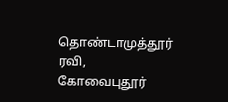தொண்டாமுத்தூர் ரவி, கோவைபுதூர்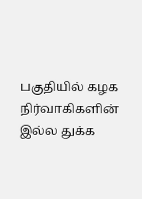பகுதியில் கழக நிர்வாகிகளின் இல்ல துக்க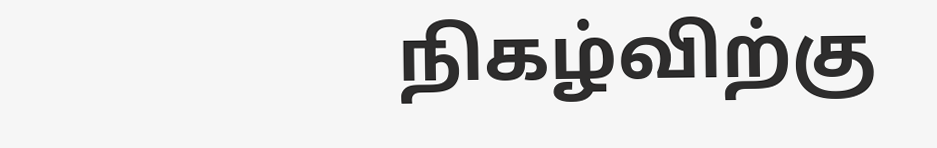நிகழ்விற்கு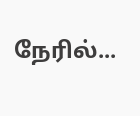நேரில்...